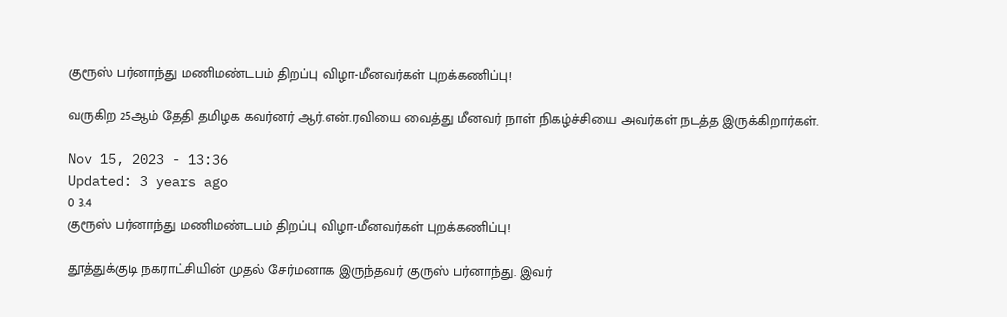குரூஸ் பர்னாந்து மணிமண்டபம் திறப்பு விழா-மீனவர்கள் புறக்கணிப்பு!

வருகிற 25ஆம் தேதி தமிழக கவர்னர் ஆர்.என்.ரவியை வைத்து மீனவர் நாள் நிகழ்ச்சியை அவர்கள் நடத்த இருக்கிறார்கள்.

Nov 15, 2023 - 13:36
Updated: 3 years ago
0 3.4
குரூஸ் பர்னாந்து மணிமண்டபம் திறப்பு விழா-மீனவர்கள் புறக்கணிப்பு!

தூத்துக்குடி நகராட்சியின் முதல் சேர்மனாக இருந்தவர் குருஸ் பர்னாந்து. இவர்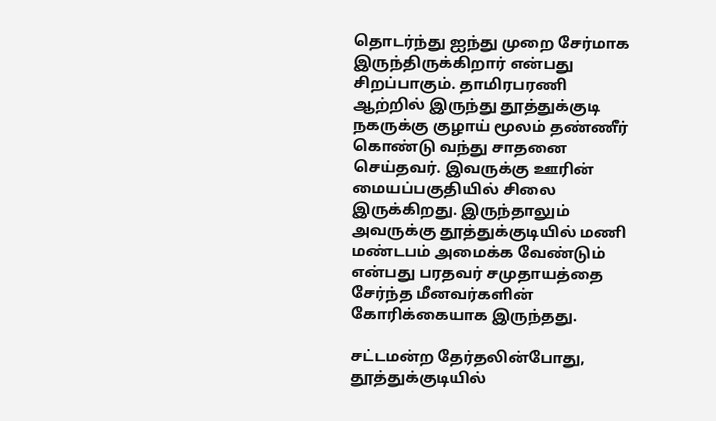தொடர்ந்து ஐந்து முறை சேர்மாக இருந்திருக்கிறார் என்பது சிறப்பாகும். தாமிரபரணி ஆற்றில் இருந்து தூத்துக்குடி நகருக்கு குழாய் மூலம் தண்ணீர் கொண்டு வந்து சாதனை செய்தவர். இவருக்கு ஊரின்  மையப்பகுதியில் சிலை இருக்கிறது. இருந்தாலும் அவருக்கு தூத்துக்குடியில் மணி மண்டபம் அமைக்க வேண்டும் என்பது பரதவர் சமுதாயத்தை சேர்ந்த மீனவர்களின் கோரிக்கையாக இருந்தது.

சட்டமன்ற தேர்தலின்போது, தூத்துக்குடியில்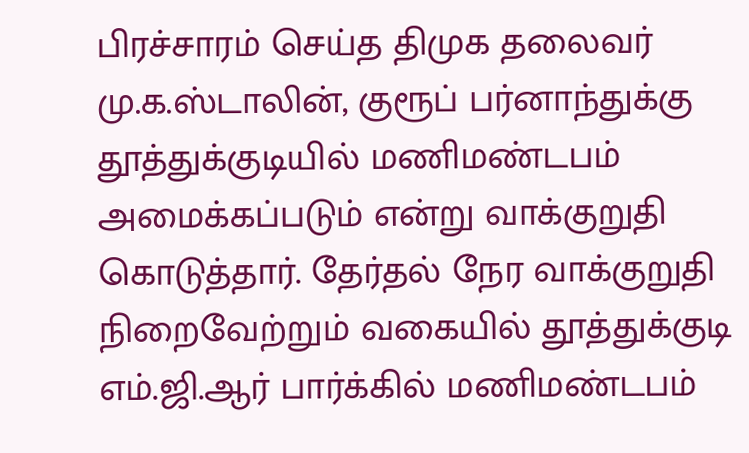பிரச்சாரம் செய்த திமுக தலைவர் மு.க.ஸ்டாலின், குரூப் பர்னாந்துக்கு தூத்துக்குடியில் மணிமண்டபம் அமைக்கப்படும் என்று வாக்குறுதி கொடுத்தார். தேர்தல் நேர வாக்குறுதி நிறைவேற்றும் வகையில் தூத்துக்குடி எம்.ஜி.ஆர் பார்க்கில் மணிமண்டபம்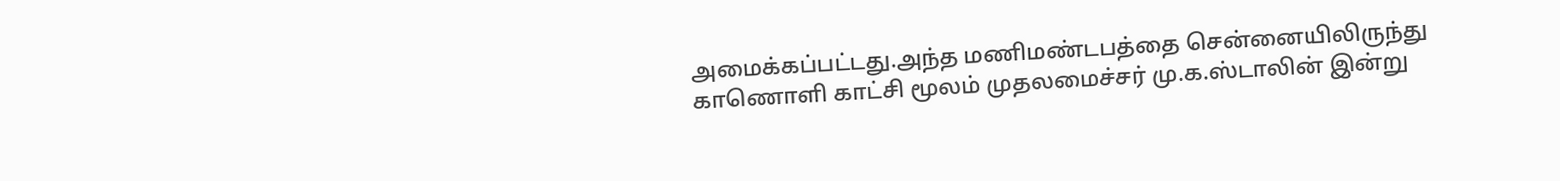அமைக்கப்பட்டது.அந்த மணிமண்டபத்தை சென்னையிலிருந்து காணொளி காட்சி மூலம் முதலமைச்சர் மு.க.ஸ்டாலின் இன்று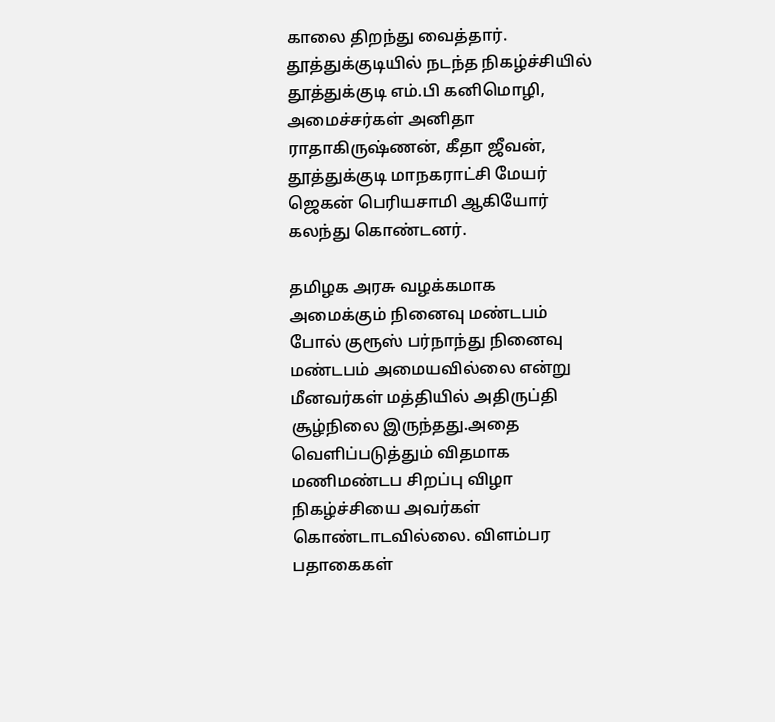காலை திறந்து வைத்தார். தூத்துக்குடியில் நடந்த நிகழ்ச்சியில் தூத்துக்குடி எம்.பி கனிமொழி, அமைச்சர்கள் அனிதா ராதாகிருஷ்ணன், கீதா ஜீவன், தூத்துக்குடி மாநகராட்சி மேயர் ஜெகன் பெரியசாமி ஆகியோர் கலந்து கொண்டனர்.

தமிழக அரசு வழக்கமாக அமைக்கும் நினைவு மண்டபம் போல் குரூஸ் பர்நாந்து நினைவு மண்டபம் அமையவில்லை என்று மீனவர்கள் மத்தியில் அதிருப்தி சூழ்நிலை இருந்தது.அதை வெளிப்படுத்தும் விதமாக மணிமண்டப சிறப்பு விழா நிகழ்ச்சியை அவர்கள் கொண்டாடவில்லை. விளம்பர பதாகைகள்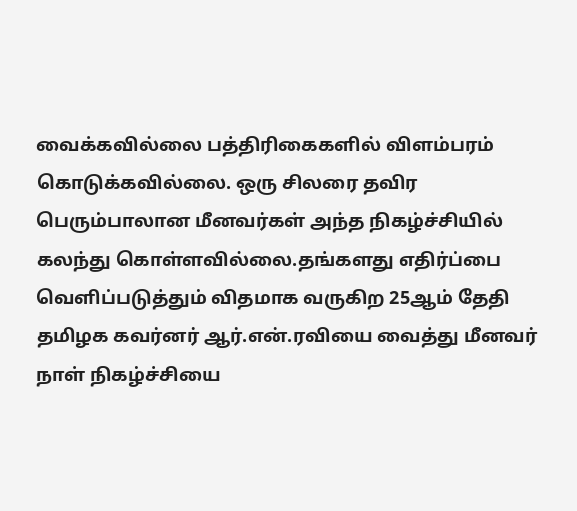வைக்கவில்லை பத்திரிகைகளில் விளம்பரம் கொடுக்கவில்லை. ஒரு சிலரை தவிர பெரும்பாலான மீனவர்கள் அந்த நிகழ்ச்சியில் கலந்து கொள்ளவில்லை.தங்களது எதிர்ப்பை வெளிப்படுத்தும் விதமாக வருகிற 25ஆம் தேதி தமிழக கவர்னர் ஆர்.என்.ரவியை வைத்து மீனவர் நாள் நிகழ்ச்சியை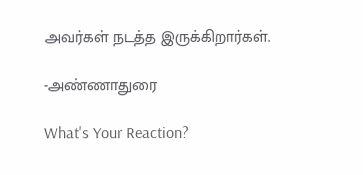அவர்கள் நடத்த இருக்கிறார்கள்.

-அண்ணாதுரை

What's Your Reaction?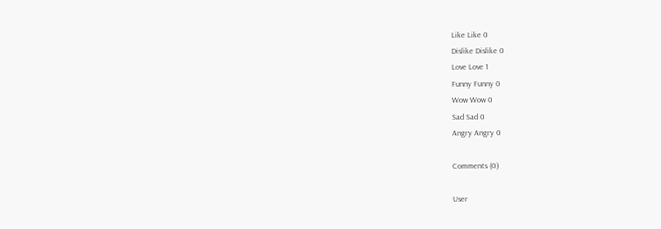Like Like 0
Dislike Dislike 0
Love Love 1
Funny Funny 0
Wow Wow 0
Sad Sad 0
Angry Angry 0

Comments (0)

User